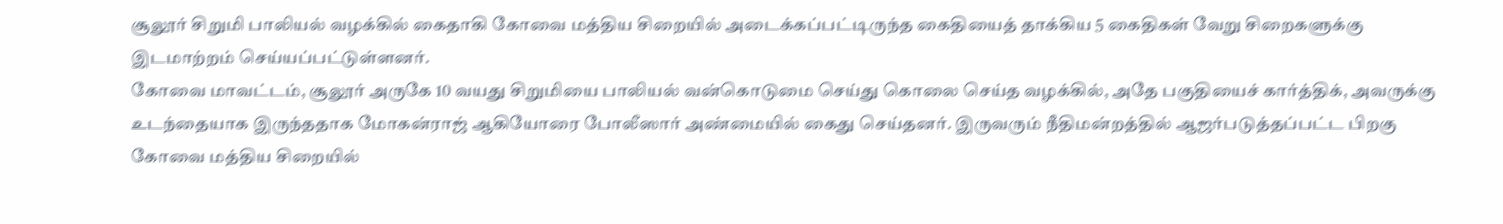சூலூர் சிறுமி பாலியல் வழக்கில் கைதாகி கோவை மத்திய சிறையில் அடைக்கப்பட்டிருந்த கைதியைத் தாக்கிய 5 கைதிகள் வேறு சிறைகளுக்கு இடமாற்றம் செய்யப்பட்டுள்ளனர்.
கோவை மாவட்டம், சூலூர் அருகே 10 வயது சிறுமியை பாலியல் வன்கொடுமை செய்து கொலை செய்த வழக்கில், அதே பகுதியைச் கார்த்திக், அவருக்கு உடந்தையாக இருந்ததாக மோகன்ராஜ் ஆகியோரை போலீஸார் அண்மையில் கைது செய்தனர். இருவரும் நீதிமன்றத்தில் ஆஜர்படுத்தப்பட்ட பிறகு கோவை மத்திய சிறையில்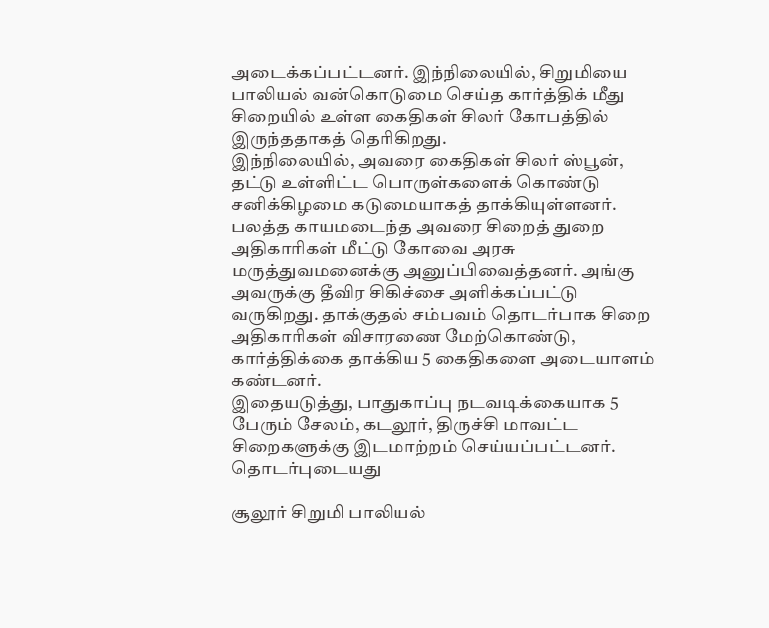அடைக்கப்பட்டனர். இந்நிலையில், சிறுமியை பாலியல் வன்கொடுமை செய்த கார்த்திக் மீது சிறையில் உள்ள கைதிகள் சிலர் கோபத்தில் இருந்ததாகத் தெரிகிறது.
இந்நிலையில், அவரை கைதிகள் சிலர் ஸ்பூன், தட்டு உள்ளிட்ட பொருள்களைக் கொண்டு சனிக்கிழமை கடுமையாகத் தாக்கியுள்ளனர். பலத்த காயமடைந்த அவரை சிறைத் துறை அதிகாரிகள் மீட்டு கோவை அரசு மருத்துவமனைக்கு அனுப்பிவைத்தனர். அங்கு அவருக்கு தீவிர சிகிச்சை அளிக்கப்பட்டு வருகிறது. தாக்குதல் சம்பவம் தொடர்பாக சிறை அதிகாரிகள் விசாரணை மேற்கொண்டு, கார்த்திக்கை தாக்கிய 5 கைதிகளை அடையாளம் கண்டனர்.
இதையடுத்து, பாதுகாப்பு நடவடிக்கையாக 5 பேரும் சேலம், கடலூர், திருச்சி மாவட்ட சிறைகளுக்கு இடமாற்றம் செய்யப்பட்டனர்.
தொடர்புடையது

சூலூர் சிறுமி பாலியல்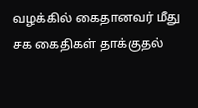வழக்கில் கைதானவர் மீது சக கைதிகள் தாக்குதல்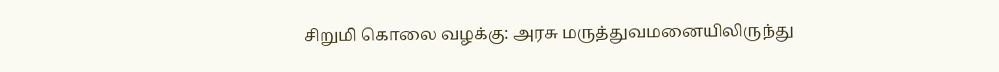சிறுமி கொலை வழக்கு: அரசு மருத்துவமனையிலிருந்து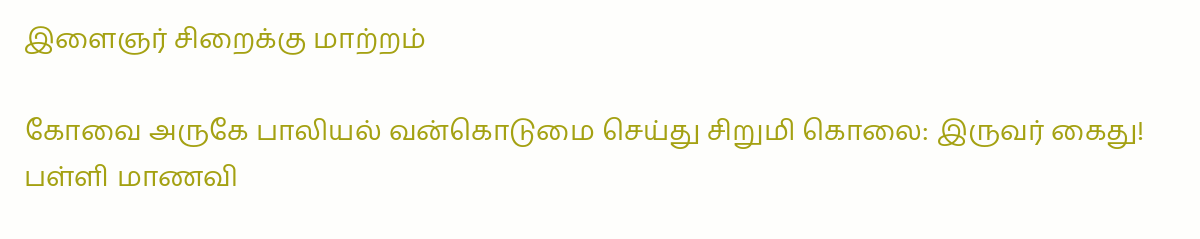இளைஞர் சிறைக்கு மாற்றம்

கோவை அருகே பாலியல் வன்கொடுமை செய்து சிறுமி கொலை: இருவர் கைது!
பள்ளி மாணவி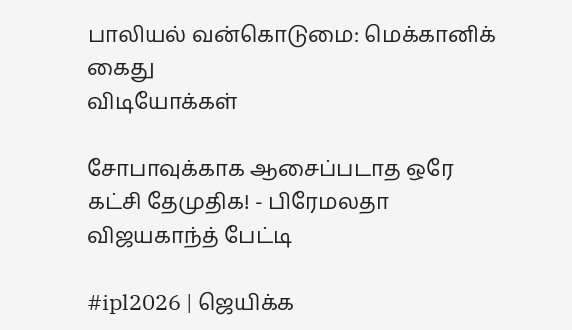பாலியல் வன்கொடுமை: மெக்கானிக் கைது
விடியோக்கள்

சோபாவுக்காக ஆசைப்படாத ஒரே கட்சி தேமுதிக! - பிரேமலதா விஜயகாந்த் பேட்டி

#ipl2026 | ஜெயிக்க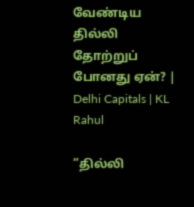வேண்டிய தில்லி தோற்றுப் போனது ஏன்? | Delhi Capitals | KL Rahul

”தில்லி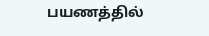பயணத்தில்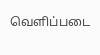வெளிப்படை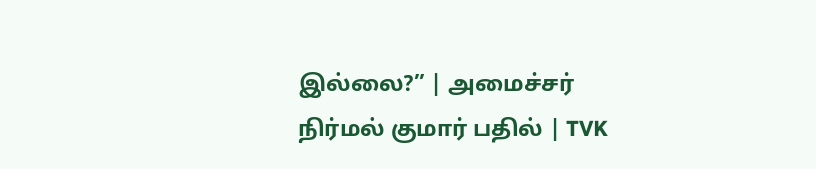இல்லை?” | அமைச்சர் நிர்மல் குமார் பதில் | TVK